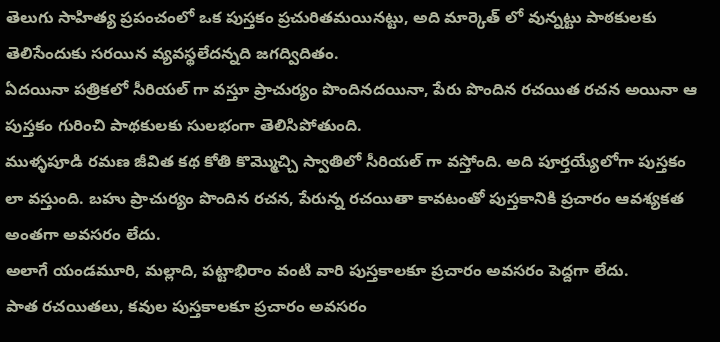తెలుగు సాహిత్య ప్రపంచంలో ఒక పుస్తకం ప్రచురితమయినట్టు, అది మార్కెత్ లో వున్నట్టు పాఠకులకు తెలిసేందుకు సరయిన వ్యవస్థలేదన్నది జగద్విదితం.
ఏదయినా పత్రికలో సీరియల్ గా వస్తూ ప్రాచుర్యం పొందినదయినా, పేరు పొందిన రచయిత రచన అయినా ఆ పుస్తకం గురించి పాథకులకు సులభంగా తెలిసిపోతుంది.
ముళ్ళపూడి రమణ జీవిత కథ కోతి కొమ్మొచ్చి స్వాతిలో సీరియల్ గా వస్తోంది. అది పూర్తయ్యేలోగా పుస్తకం లా వస్తుంది. బహు ప్రాచుర్యం పొందిన రచన, పేరున్న రచయితా కావటంతో పుస్తకానికి ప్రచారం ఆవశ్యకత అంతగా అవసరం లేదు.
అలాగే యండమూరి, మల్లాది, పట్టాభిరాం వంటి వారి పుస్తకాలకూ ప్రచారం అవసరం పెద్దగా లేదు.
పాత రచయితలు, కవుల పుస్తకాలకూ ప్రచారం అవసరం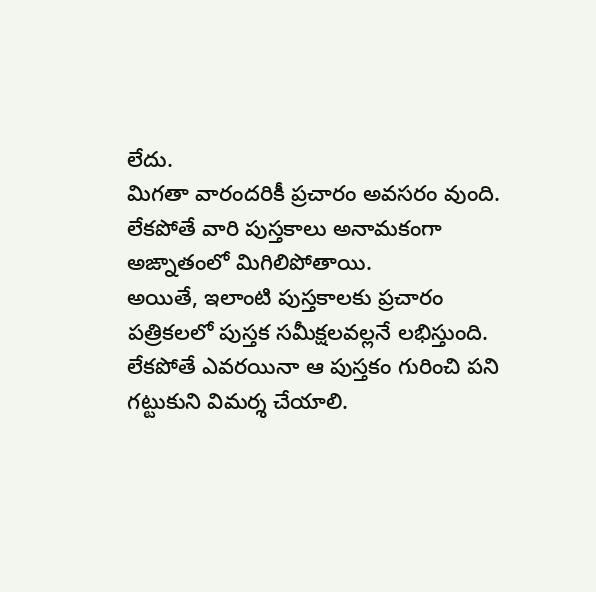లేదు.
మిగతా వారందరికీ ప్రచారం అవసరం వుంది. లేకపోతే వారి పుస్తకాలు అనామకంగా అఙ్నాతంలో మిగిలిపోతాయి.
అయితే, ఇలాంటి పుస్తకాలకు ప్రచారం పత్రికలలో పుస్తక సమీక్షలవల్లనే లభిస్తుంది. లేకపోతే ఎవరయినా ఆ పుస్తకం గురించి పని గట్టుకుని విమర్శ చేయాలి.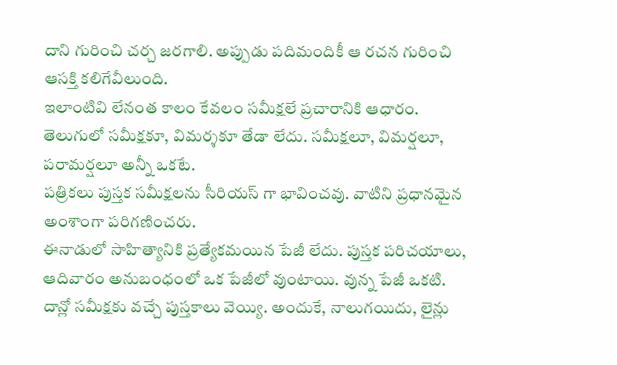దాని గురించి చర్చ జరగాలి. అప్పుడు పదిమందికీ ఆ రచన గురించి ఆసక్తి కలిగేవీలుంది.
ఇలాంటివి లేనంత కాలం కేవలం సమీక్షలే ప్రచారానికి ఆధారం.
తెలుగులో సమీక్షకూ, విమర్శకూ తేడా లేదు. సమీక్షలూ, విమర్షలూ, పరామర్షలూ అన్నీ ఒకటే.
పత్రికలు పుస్తక సమీక్షలను సీరియస్ గా భావించవు. వాటిని ప్రధానమైన అంశాంగా పరిగణించరు.
ఈనాడులో సాహిత్యానికి ప్రత్యేకమయిన పేజీ లేదు. పుస్తక పరిచయాలు, ఆదివారం అనుబంధంలో ఒక పేజీలో వుంటాయి. వున్న పేజీ ఒకటి. దాన్లో సమీక్షకు వచ్చే పుస్తకాలు వెయ్యి. అందుకే, నాలుగయిదు, లైన్లు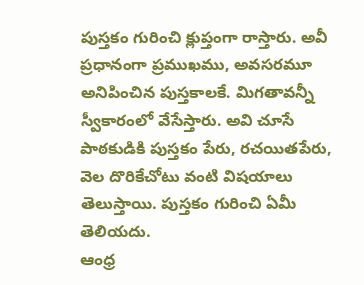పుస్తకం గురించి క్లుప్తంగా రాస్తారు. అవీ ప్రధానంగా ప్రముఖము, అవసరమూ అనిపించిన పుస్తకాలకే. మిగతావన్నీ స్వీకారంలో వేసేస్తారు. అవి చూసే పాఠకుడికి పుస్తకం పేరు, రచయితపేరు, వెల దొరికేచోటు వంటి విషయాలు తెలుస్తాయి. పుస్తకం గురించి ఏమీ తెలియదు.
ఆంధ్ర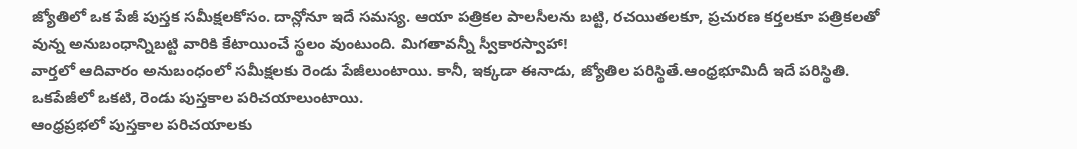జ్యోతిలో ఒక పేజీ పుస్తక సమీక్షలకోసం. దాన్లోనూ ఇదే సమస్య. ఆయా పత్రికల పాలసీలను బట్టి, రచయితలకూ, ప్రచురణ కర్తలకూ పత్రికలతో వున్న అనుబంధాన్నిబట్టి వారికి కేటాయించే స్థలం వుంటుంది. మిగతావన్నీ స్వీకారస్వాహా!
వార్తలో ఆదివారం అనుబంధంలో సమీక్షలకు రెండు పేజీలుంటాయి. కానీ, ఇక్కడా ఈనాడు, జ్యోతిల పరిస్థితే.ఆంధ్రభూమిదీ ఇదే పరిస్థితి. ఒకపేజీలో ఒకటి, రెండు పుస్తకాల పరిచయాలుంటాయి.
ఆంధ్రప్రభలో పుస్తకాల పరిచయాలకు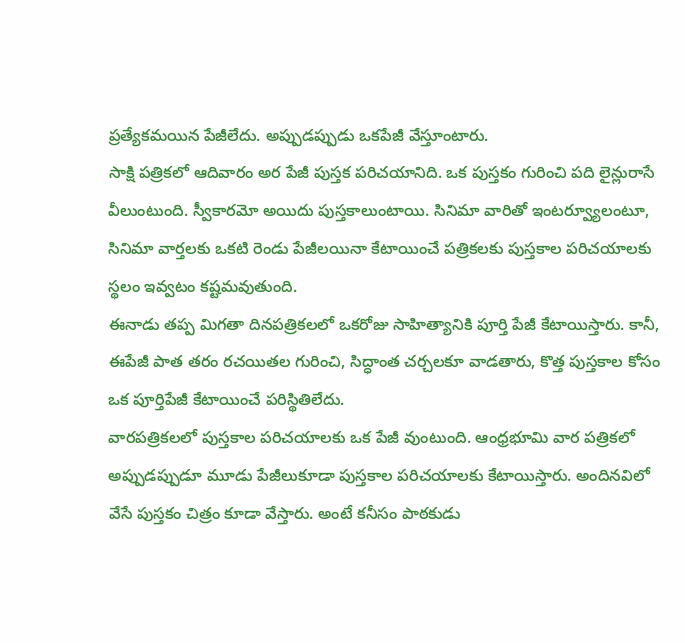ప్రత్యేకమయిన పేజీలేదు. అప్పుడప్పుడు ఒకపేజీ వేస్తూంటారు.
సాక్షి పత్రికలో ఆదివారం అర పేజీ పుస్తక పరిచయానిది. ఒక పుస్తకం గురించి పది లైన్లురాసే వీలుంటుంది. స్వీకారమో అయిదు పుస్తకాలుంటాయి. సినిమా వారితో ఇంటర్వ్యూలంటూ, సినిమా వార్తలకు ఒకటి రెండు పేజీలయినా కేటాయించే పత్రికలకు పుస్తకాల పరిచయాలకు స్థలం ఇవ్వటం కష్టమవుతుంది.
ఈనాడు తప్ప మిగతా దినపత్రికలలో ఒకరోజు సాహిత్యానికి పూర్తి పేజీ కేటాయిస్తారు. కానీ, ఈపేజీ పాత తరం రచయితల గురించి, సిద్ధాంత చర్చలకూ వాడతారు, కొత్త పుస్తకాల కోసం ఒక పూర్తిపేజీ కేటాయించే పరిస్థితిలేదు.
వారపత్రికలలో పుస్తకాల పరిచయాలకు ఒక పేజీ వుంటుంది. ఆంధ్రభూమి వార పత్రికలో అప్పుడప్పుడూ మూడు పేజీలుకూడా పుస్తకాల పరిచయాలకు కేటాయిస్తారు. అందినవిలో వేసే పుస్తకం చిత్రం కూడా వేస్తారు. అంటే కనీసం పాఠకుడు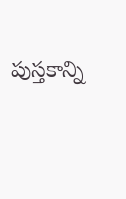పుస్తకాన్ని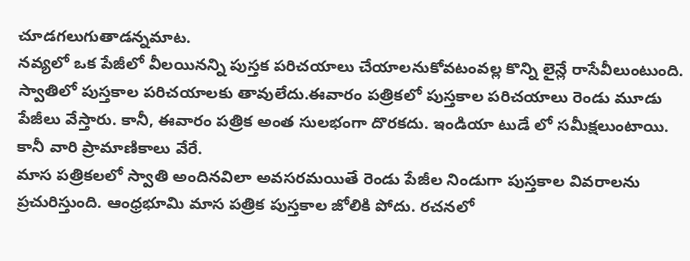చూడగలుగుతాడన్నమాట.
నవ్యలో ఒక పేజీలో వీలయినన్ని పుస్తక పరిచయాలు చేయాలనుకోవటంవల్ల కొన్ని లైన్లే రాసేవీలుంటుంది. స్వాతిలో పుస్తకాల పరిచయాలకు తావులేదు.ఈవారం పత్రికలో పుస్తకాల పరిచయాలు రెండు మూడు పేజీలు వేస్తారు. కానీ, ఈవారం పత్రిక అంత సులభంగా దొరకదు. ఇండియా టుడే లో సమీక్షలుంటాయి. కానీ వారి ప్రామాణికాలు వేరే.
మాస పత్రికలలో స్వాతి అందినవిలా అవసరమయితే రెండు పేజీల నిండుగా పుస్తకాల వివరాలను ప్రచురిస్తుంది. ఆంధ్రభూమి మాస పత్రిక పుస్తకాల జోలికి పోదు. రచనలో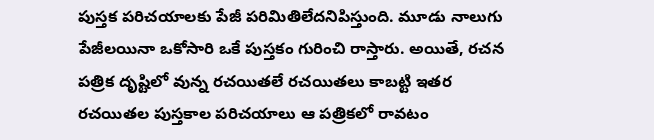పుస్తక పరిచయాలకు పేజీ పరిమితిలేదనిపిస్తుంది. మూడు నాలుగు పేజీలయినా ఒకోసారి ఒకే పుస్తకం గురించి రాస్తారు. అయితే, రచన పత్రిక దృష్టిలో వున్న రచయితలే రచయితలు కాబట్టి ఇతర రచయితల పుస్తకాల పరిచయాలు ఆ పత్రికలో రావటం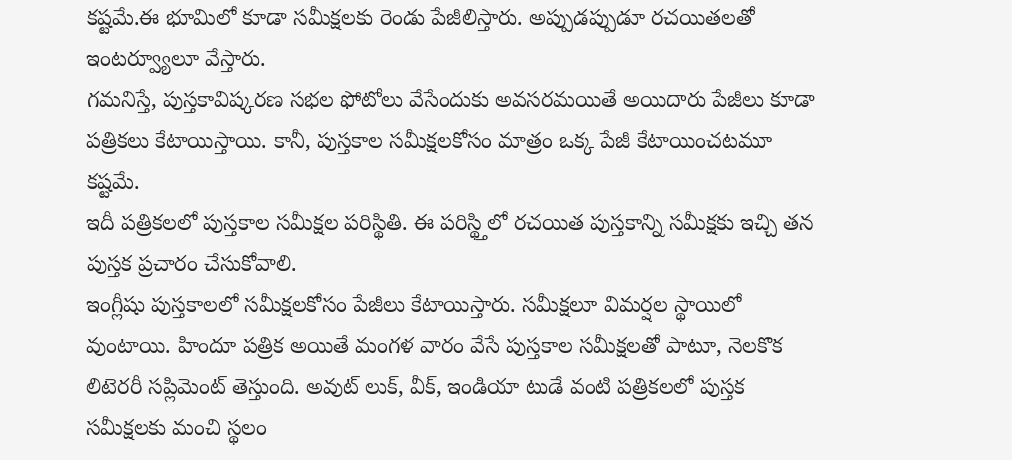కష్టమే.ఈ భూమిలో కూడా సమీక్షలకు రెండు పేజీలిస్తారు. అప్పుడప్పుడూ రచయితలతో ఇంటర్వ్యూలూ వేస్తారు.
గమనిస్తే, పుస్తకావిష్కరణ సభల ఫోటోలు వేసేందుకు అవసరమయితే అయిదారు పేజీలు కూడా పత్రికలు కేటాయిస్తాయి. కానీ, పుస్తకాల సమీక్షలకోసం మాత్రం ఒక్క పేజీ కేటాయించటమూ కష్టమే.
ఇదీ పత్రికలలో పుస్తకాల సమీక్షల పరిస్థితి. ఈ పరిస్థ్తిలో రచయిత పుస్తకాన్ని సమీక్షకు ఇచ్చి తన పుస్తక ప్రచారం చేసుకోవాలి.
ఇంగ్లీషు పుస్తకాలలో సమీక్షలకోసం పేజీలు కేటాయిస్తారు. సమీక్షలూ విమర్షల స్థాయిలో వుంటాయి. హిందూ పత్రిక అయితే మంగళ వారం వేసే పుస్తకాల సమీక్షలతో పాటూ, నెలకొక లిటెరరీ సప్లిమెంట్ తెస్తుంది. అవుట్ లుక్, వీక్, ఇండియా టుడే వంటి పత్రికలలో పుస్తక సమీక్షలకు మంచి స్థలం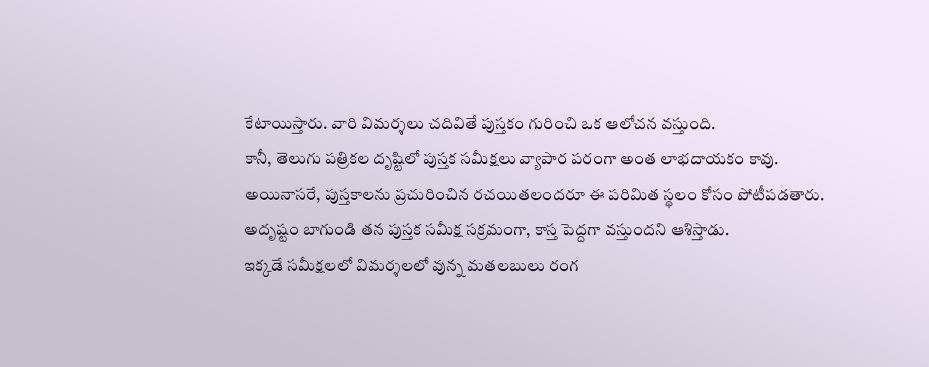కేటాయిస్తారు. వారి విమర్శలు చదివితే పుస్తకం గురించి ఒక ఆలోచన వస్తుంది.
కానీ, తెలుగు పత్రికల దృష్టిలో పుస్తక సమీక్షలు వ్యాపార పరంగా అంత లాభదాయకం కావు.
అయినాసరే, పుస్తకాలను ప్రచురించిన రచయితలందరూ ఈ పరిమిత స్థలం కోసం పోటీపడతారు. అదృష్టం బాగుండి తన పుస్తక సమీక్ష సక్రమంగా, కాస్త పెద్దగా వస్తుందని ఆశిస్తాడు.
ఇక్కడే సమీక్షలలో విమర్శలలో వున్న మతలబులు రంగ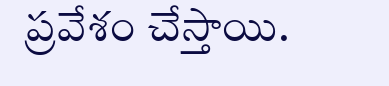ప్రవేశం చేస్తాయి.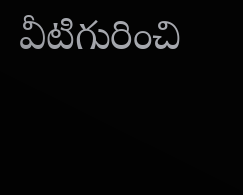వీటిగురించి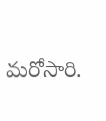మరోసారి.